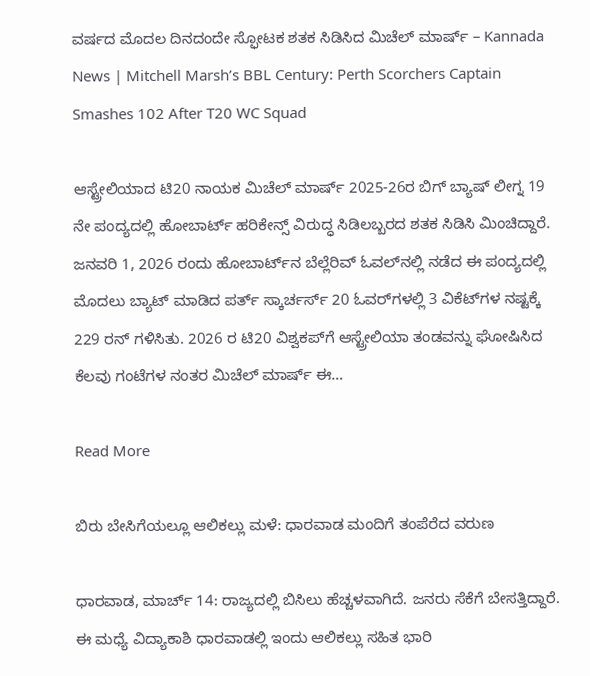ವರ್ಷದ ಮೊದಲ ದಿನದಂದೇ ಸ್ಫೋಟಕ ಶತಕ ಸಿಡಿಸಿದ ಮಿಚೆಲ್ ಮಾರ್ಷ್ – Kannada News | Mitchell Marsh’s BBL Century: Perth Scorchers Captain Smashes 102 After T20 WC Squad

ಆಸ್ಟ್ರೇಲಿಯಾದ ಟಿ20 ನಾಯಕ ಮಿಚೆಲ್ ಮಾರ್ಷ್ 2025-26ರ ಬಿಗ್ ಬ್ಯಾಷ್ ಲೀಗ್ನ 19 ನೇ ಪಂದ್ಯದಲ್ಲಿ ಹೋಬಾರ್ಟ್ ಹರಿಕೇನ್ಸ್ ವಿರುದ್ಧ ಸಿಡಿಲಬ್ಬರದ ಶತಕ ಸಿಡಿಸಿ ಮಿಂಚಿದ್ದಾರೆ. ಜನವರಿ 1, 2026 ರಂದು ಹೋಬಾರ್ಟ್‌ನ ಬೆಲ್ಲೆರಿವ್ ಓವಲ್‌ನಲ್ಲಿ ನಡೆದ ಈ ಪಂದ್ಯದಲ್ಲಿ ಮೊದಲು ಬ್ಯಾಟ್ ಮಾಡಿದ ಪರ್ತ್ ಸ್ಕಾರ್ಚರ್ಸ್ 20 ಓವರ್‌ಗಳಲ್ಲಿ 3 ವಿಕೆಟ್‌ಗಳ ನಷ್ಟಕ್ಕೆ 229 ರನ್ ಗಳಿಸಿತು. 2026 ರ ಟಿ20 ವಿಶ್ವಕಪ್‌ಗೆ ಆಸ್ಟ್ರೇಲಿಯಾ ತಂಡವನ್ನು ಘೋಷಿಸಿದ ಕೆಲವು ಗಂಟೆಗಳ ನಂತರ ಮಿಚೆಲ್ ಮಾರ್ಷ್ ಈ…

Read More

ಬಿರು ಬೇಸಿಗೆಯಲ್ಲೂ ಆಲಿಕಲ್ಲು ಮಳೆ: ಧಾರವಾಡ ಮಂದಿಗೆ ತಂಪೆರೆದ ವರುಣ

ಧಾರವಾಡ, ಮಾರ್ಚ್ 14: ರಾಜ್ಯದಲ್ಲಿ ಬಿಸಿಲು ಹೆಚ್ಚಳವಾಗಿದೆ. ಜನರು ಸೆಕೆಗೆ ಬೇಸತ್ತಿದ್ದಾರೆ. ಈ ಮಧ್ಯೆ ವಿದ್ಯಾಕಾಶಿ ಧಾರವಾಡಲ್ಲಿ ಇಂದು ಆಲಿಕಲ್ಲು ಸಹಿತ ಭಾರಿ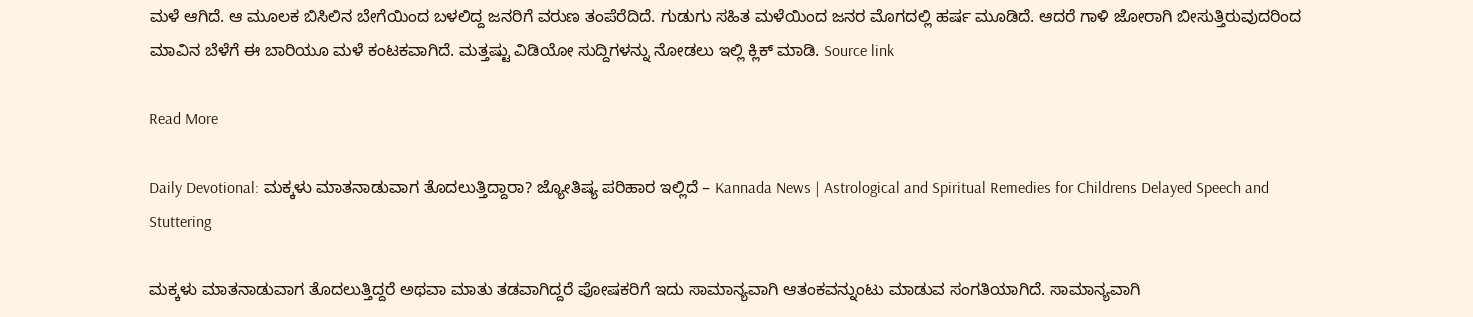ಮಳೆ ಆಗಿದೆ. ಆ ಮೂಲಕ ಬಿಸಿಲಿನ ಬೇಗೆಯಿಂದ ಬಳಲಿದ್ದ ಜನರಿಗೆ ವರುಣ ತಂಪೆರೆದಿದೆ. ಗುಡುಗು ಸಹಿತ ಮಳೆಯಿಂದ ಜನರ ಮೊಗದಲ್ಲಿ ಹರ್ಷ ಮೂಡಿದೆ. ಆದರೆ ಗಾಳಿ ಜೋರಾಗಿ ಬೀಸುತ್ತಿರುವುದರಿಂದ ಮಾವಿನ ಬೆಳೆಗೆ ಈ ಬಾರಿಯೂ ಮಳೆ ಕಂಟಕವಾಗಿದೆ. ಮತ್ತಷ್ಟು ವಿಡಿಯೋ ಸುದ್ದಿಗಳನ್ನು ನೋಡಲು ಇಲ್ಲಿ ಕ್ಲಿಕ್ ಮಾಡಿ. Source link

Read More

Daily Devotional: ಮಕ್ಕಳು ಮಾತನಾಡುವಾಗ ತೊದಲುತ್ತಿದ್ದಾರಾ? ಜ್ಯೋತಿಷ್ಯ ಪರಿಹಾರ ಇಲ್ಲಿದೆ – Kannada News | Astrological and Spiritual Remedies for Childrens Delayed Speech and Stuttering

ಮಕ್ಕಳು ಮಾತನಾಡುವಾಗ ತೊದಲುತ್ತಿದ್ದರೆ ಅಥವಾ ಮಾತು ತಡವಾಗಿದ್ದರೆ ಪೋಷಕರಿಗೆ ಇದು ಸಾಮಾನ್ಯವಾಗಿ ಆತಂಕವನ್ನುಂಟು ಮಾಡುವ ಸಂಗತಿಯಾಗಿದೆ. ಸಾಮಾನ್ಯವಾಗಿ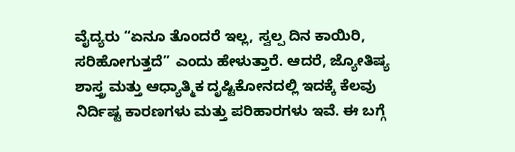ವೈದ್ಯರು “ಏನೂ ತೊಂದರೆ ಇಲ್ಲ, ಸ್ವಲ್ಪ ದಿನ ಕಾಯಿರಿ, ಸರಿಹೋಗುತ್ತದೆ” ಎಂದು ಹೇಳುತ್ತಾರೆ. ಆದರೆ, ಜ್ಯೋತಿಷ್ಯ ಶಾಸ್ತ್ರ ಮತ್ತು ಆಧ್ಯಾತ್ಮಿಕ ದೃಷ್ಟಿಕೋನದಲ್ಲಿ ಇದಕ್ಕೆ ಕೆಲವು ನಿರ್ದಿಷ್ಟ ಕಾರಣಗಳು ಮತ್ತು ಪರಿಹಾರಗಳು ಇವೆ. ಈ ಬಗ್ಗೆ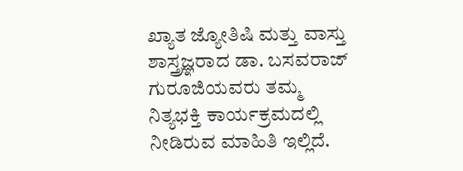ಖ್ಯಾತ ಜ್ಯೋತಿಷಿ ಮತ್ತು ವಾಸ್ತು ಶಾಸ್ತ್ರಜ್ಞರಾದ ಡಾ. ಬಸವರಾಜ್ ಗುರೂಜಿಯವರು ತಮ್ಮ ನಿತ್ಯಭಕ್ತಿ ಕಾರ್ಯಕ್ರಮದಲ್ಲಿ ನೀಡಿರುವ ಮಾಹಿತಿ ಇಲ್ಲಿದೆ.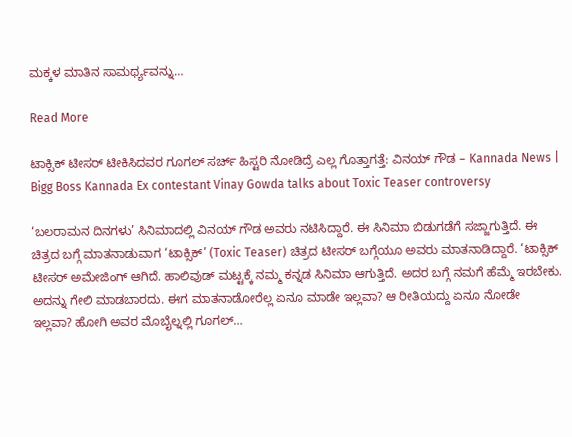ಮಕ್ಕಳ ಮಾತಿನ ಸಾಮರ್ಥ್ಯವನ್ನು…

Read More

ಟಾಕ್ಸಿಕ್ ಟೀಸರ್ ಟೀಕಿಸಿದವರ ಗೂಗಲ್ ಸರ್ಚ್ ಹಿಸ್ಟರಿ ನೋಡಿದ್ರೆ ಎಲ್ಲ ಗೊತ್ತಾಗತ್ತೆ: ವಿನಯ್ ಗೌಡ – Kannada News | Bigg Boss Kannada Ex contestant Vinay Gowda talks about Toxic Teaser controversy

‘ಬಲರಾಮನ ದಿನಗಳು’ ಸಿನಿಮಾದಲ್ಲಿ ವಿನಯ್ ಗೌಡ ಅವರು ನಟಿಸಿದ್ದಾರೆ. ಈ ಸಿನಿಮಾ ಬಿಡುಗಡೆಗೆ ಸಜ್ಜಾಗುತ್ತಿದೆ. ಈ ಚಿತ್ರದ ಬಗ್ಗೆ ಮಾತನಾಡುವಾಗ ‘ಟಾಕ್ಸಿಕ್’ (Toxic Teaser) ಚಿತ್ರದ ಟೀಸರ್ ಬಗ್ಗೆಯೂ ಅವರು ಮಾತನಾಡಿದ್ದಾರೆ. ‘ಟಾಕ್ಸಿಕ್ ಟೀಸರ್ ಅಮೇಜಿಂಗ್ ಆಗಿದೆ. ಹಾಲಿವುಡ್ ಮಟ್ಟಕ್ಕೆ ನಮ್ಮ ಕನ್ನಡ ಸಿನಿಮಾ ಆಗುತ್ತಿದೆ. ಅದರ ಬಗ್ಗೆ ನಮಗೆ ಹೆಮ್ಮೆ ಇರಬೇಕು. ಅದನ್ನು ಗೇಲಿ ಮಾಡಬಾರದು. ಈಗ ಮಾತನಾಡೋರೆಲ್ಲ ಏನೂ ಮಾಡೇ ಇಲ್ಲವಾ? ಆ ರೀತಿಯದ್ದು ಏನೂ ನೋಡೇ ಇಲ್ಲವಾ? ಹೋಗಿ ಅವರ ಮೊಬೈಲ್ನಲ್ಲಿ ಗೂಗಲ್…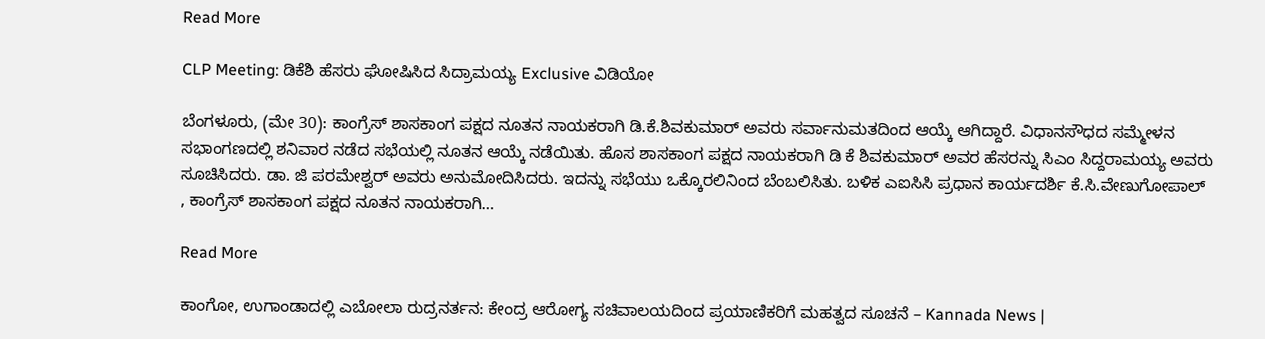Read More

CLP Meeting: ಡಿಕೆಶಿ ಹೆಸರು ಘೋಷಿಸಿದ ಸಿದ್ರಾಮಯ್ಯ Exclusive ವಿಡಿಯೋ

ಬೆಂಗಳೂರು, (ಮೇ 30): ಕಾಂಗ್ರೆಸ್ ಶಾಸಕಾಂಗ ಪಕ್ಷದ ನೂತನ ನಾಯಕರಾಗಿ ಡಿ.ಕೆ.ಶಿವಕುಮಾರ್ ಅವರು ಸರ್ವಾನುಮತದಿಂದ ಆಯ್ಕೆ ಆಗಿದ್ದಾರೆ. ವಿಧಾನಸೌಧದ ಸಮ್ಮೇಳನ ಸಭಾಂಗಣದಲ್ಲಿ ಶನಿವಾರ ನಡೆದ ಸಭೆಯಲ್ಲಿ ನೂತನ ಆಯ್ಕೆ ನಡೆಯಿತು. ಹೊಸ ಶಾಸಕಾಂಗ ಪಕ್ಷದ ನಾಯಕರಾಗಿ ಡಿ ಕೆ ಶಿವಕುಮಾರ್ ಅವರ ಹೆಸರನ್ನು ಸಿಎಂ ಸಿದ್ದರಾಮಯ್ಯ ಅವರು ಸೂಚಿಸಿದರು. ಡಾ. ಜಿ ಪರಮೇಶ್ವರ್ ಅವರು ಅನುಮೋದಿಸಿದರು. ಇದನ್ನು ಸಭೆಯು ಒಕ್ಕೊರಲಿನಿಂದ ಬೆಂಬಲಿಸಿತು. ಬಳಿಕ ಎಐಸಿಸಿ ಪ್ರಧಾನ ಕಾರ್ಯದರ್ಶಿ ಕೆ.ಸಿ.ವೇಣುಗೋಪಾಲ್ , ಕಾಂಗ್ರೆಸ್ ಶಾಸಕಾಂಗ ಪಕ್ಷದ ನೂತನ ನಾಯಕರಾಗಿ…

Read More

ಕಾಂಗೋ, ಉಗಾಂಡಾದಲ್ಲಿ ಎಬೋಲಾ ರುದ್ರನರ್ತನ: ಕೇಂದ್ರ ಆರೋಗ್ಯ ಸಚಿವಾಲಯದಿಂದ ಪ್ರಯಾಣಿಕರಿಗೆ ಮಹತ್ವದ ಸೂಚನೆ – Kannada News |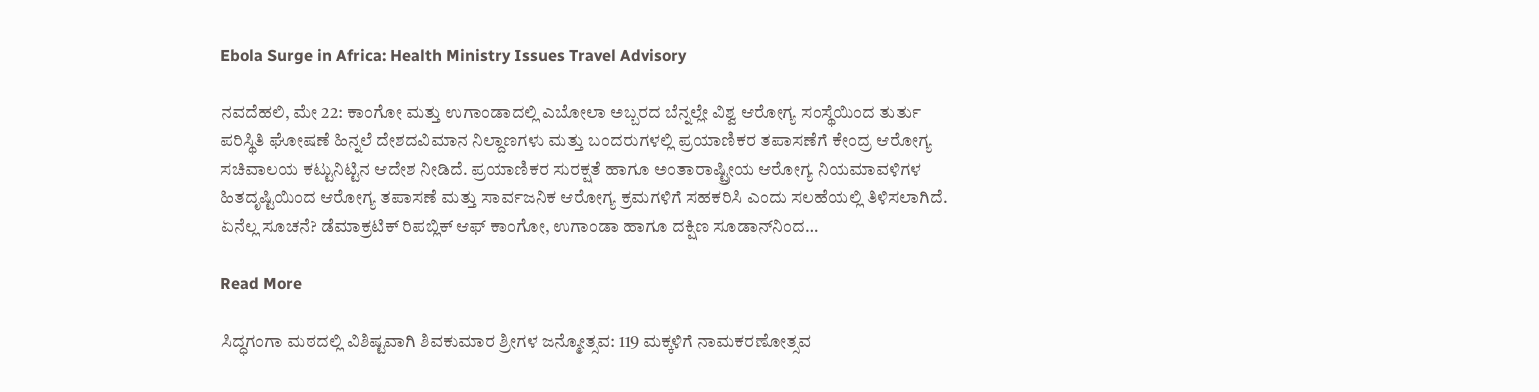Ebola Surge in Africa: Health Ministry Issues Travel Advisory

ನವದೆಹಲಿ, ಮೇ 22: ಕಾಂಗೋ ಮತ್ತು ಉಗಾಂಡಾದಲ್ಲಿ ಎಬೋಲಾ ಅಬ್ಬರದ ಬೆನ್ನಲ್ಲೇ ವಿಶ್ವ ಆರೋಗ್ಯ ಸಂಸ್ಥೆಯಿಂದ ತುರ್ತು ಪರಿಸ್ಥಿತಿ ಘೋಷಣೆ ಹಿನ್ನಲೆ ದೇಶದವಿಮಾನ ನಿಲ್ದಾಣಗಳು ಮತ್ತು ಬಂದರುಗಳಲ್ಲಿ ಪ್ರಯಾಣಿಕರ ತಪಾಸಣೆಗೆ ಕೇಂದ್ರ ಆರೋಗ್ಯ ಸಚಿವಾಲಯ ಕಟ್ಟುನಿಟ್ಟಿನ ಆದೇಶ ನೀಡಿದೆ. ಪ್ರಯಾಣಿಕರ ಸುರಕ್ಷತೆ ಹಾಗೂ ಅಂತಾರಾಷ್ಟ್ರೀಯ ಆರೋಗ್ಯ ನಿಯಮಾವಳಿಗಳ ಹಿತದೃಷ್ಟಿಯಿಂದ ಆರೋಗ್ಯ ತಪಾಸಣೆ ಮತ್ತು ಸಾರ್ವಜನಿಕ ಆರೋಗ್ಯ ಕ್ರಮಗಳಿಗೆ ಸಹಕರಿಸಿ ಎಂದು ಸಲಹೆಯಲ್ಲಿ ತಿಳಿಸಲಾಗಿದೆ. ಏನೆಲ್ಲ ಸೂಚನೆ? ಡೆಮಾಕ್ರಟಿಕ್ ರಿಪಬ್ಲಿಕ್ ಆಫ್ ಕಾಂಗೋ, ಉಗಾಂಡಾ ಹಾಗೂ ದಕ್ಷಿಣ ಸೂಡಾನ್‌ನಿಂದ…

Read More

ಸಿದ್ಧಗಂಗಾ ಮಠದಲ್ಲಿ ವಿಶಿಷ್ಟವಾಗಿ ಶಿವಕುಮಾರ ಶ್ರೀಗಳ ಜನ್ಮೋತ್ಸವ: 119 ಮಕ್ಕಳಿಗೆ ನಾಮಕರಣೋತ್ಸವ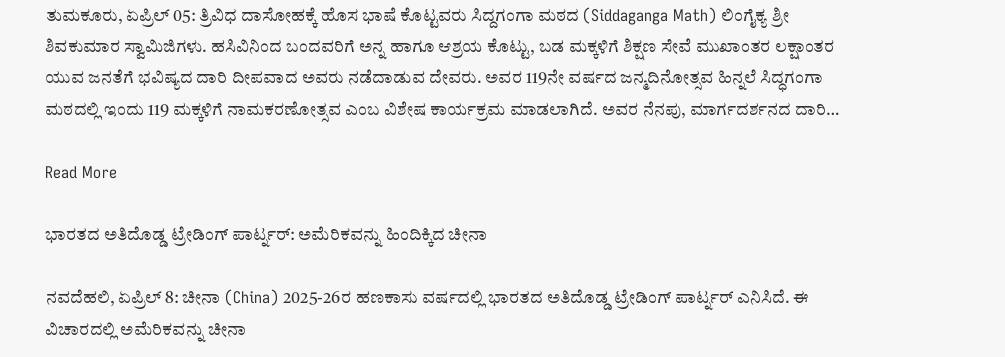ತುಮಕೂರು, ಏಪ್ರಿಲ್ 05: ತ್ರಿವಿಧ ದಾಸೋಹಕ್ಕೆ ಹೊಸ ಭಾಷೆ ಕೊಟ್ಟವರು ಸಿದ್ದಗಂಗಾ ಮಠದ (Siddaganga Math) ಲಿಂಗೈಕ್ಯ ಶ್ರೀ ಶಿವಕುಮಾರ ಸ್ವಾಮಿಜಿಗಳು. ಹಸಿವಿನಿಂದ ಬಂದವರಿಗೆ ಅನ್ನ ಹಾಗೂ ಆಶ್ರಯ ಕೊಟ್ಟು, ಬಡ ಮಕ್ಕಳಿಗೆ ಶಿಕ್ಷಣ ಸೇವೆ ಮುಖಾಂತರ ಲಕ್ಷಾಂತರ ಯುವ ಜನತೆಗೆ ಭವಿಷ್ಯದ ದಾರಿ ದೀಪವಾದ ಅವರು ನಡೆದಾಡುವ ದೇವರು. ಅವರ 119ನೇ ವರ್ಷದ ಜನ್ಮದಿನೋತ್ಸವ ಹಿನ್ನಲೆ ಸಿದ್ಧಗಂಗಾ ಮಠದಲ್ಲಿ ಇಂದು 119 ಮಕ್ಕಳಿಗೆ ನಾಮಕರಣೋತ್ಸವ ಎಂಬ ವಿಶೇಷ ಕಾರ್ಯಕ್ರಮ ಮಾಡಲಾಗಿದೆ. ಅವರ ನೆನಪು, ಮಾರ್ಗದರ್ಶನದ ದಾರಿ…

Read More

ಭಾರತದ ಅತಿದೊಡ್ಡ ಟ್ರೇಡಿಂಗ್ ಪಾರ್ಟ್ನರ್: ಅಮೆರಿಕವನ್ನು ಹಿಂದಿಕ್ಕಿದ ಚೀನಾ

ನವದೆಹಲಿ, ಏಪ್ರಿಲ್ 8: ಚೀನಾ (China) 2025-26ರ ಹಣಕಾಸು ವರ್ಷದಲ್ಲಿ ಭಾರತದ ಅತಿದೊಡ್ಡ ಟ್ರೇಡಿಂಗ್ ಪಾರ್ಟ್ನರ್ ಎನಿಸಿದೆ. ಈ ವಿಚಾರದಲ್ಲಿ ಅಮೆರಿಕವನ್ನು ಚೀನಾ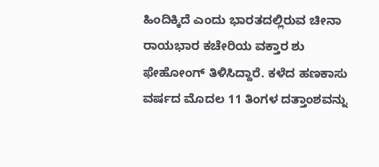ಹಿಂದಿಕ್ಕಿದೆ ಎಂದು ಭಾರತದಲ್ಲಿರುವ ಚೀನಾ ರಾಯಭಾರ ಕಚೇರಿಯ ವಕ್ತಾರ ಶು ಫೇಹೋಂಗ್ ತಿಳಿಸಿದ್ದಾರೆ. ಕಳೆದ ಹಣಕಾಸು ವರ್ಷದ ಮೊದಲ 11 ತಿಂಗಳ ದತ್ತಾಂಶವನ್ನು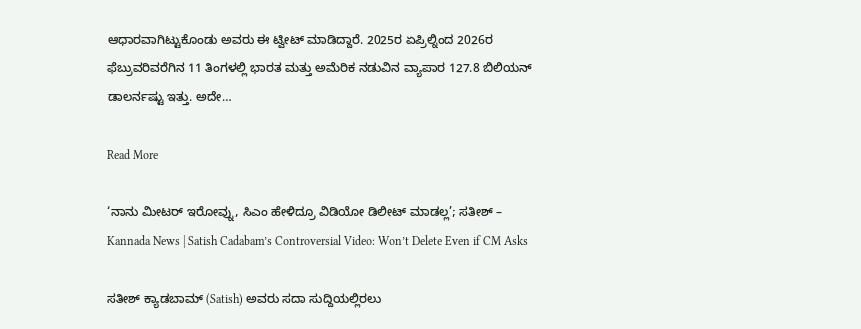ಆಧಾರವಾಗಿಟ್ಟುಕೊಂಡು ಅವರು ಈ ಟ್ವೀಟ್ ಮಾಡಿದ್ದಾರೆ. 2025ರ ಏಪ್ರಿಲ್ನಿಂದ 2026ರ ಫೆಬ್ರುವರಿವರೆಗಿನ 11 ತಿಂಗಳಲ್ಲಿ ಭಾರತ ಮತ್ತು ಅಮೆರಿಕ ನಡುವಿನ ವ್ಯಾಪಾರ 127.8 ಬಿಲಿಯನ್ ಡಾಲರ್ನಷ್ಟು ಇತ್ತು. ಅದೇ…

Read More

‘ನಾನು ಮೀಟರ್ ಇರೋವ್ನು, ಸಿಎಂ ಹೇಳಿದ್ರೂ ವಿಡಿಯೋ ಡಿಲೀಟ್ ಮಾಡಲ್ಲ’; ಸತೀಶ್ – Kannada News | Satish Cadabam’s Controversial Video: Won’t Delete Even if CM Asks

ಸತೀಶ್ ಕ್ಯಾಡಬಾಮ್ (Satish) ಅವರು ಸದಾ ಸುದ್ದಿಯಲ್ಲಿರಲು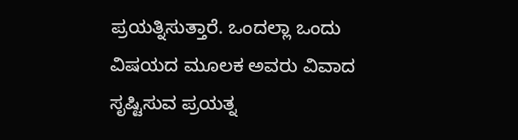ಪ್ರಯತ್ನಿಸುತ್ತಾರೆ. ಒಂದಲ್ಲಾ ಒಂದು ವಿಷಯದ ಮೂಲಕ ಅವರು ವಿವಾದ ಸೃಷ್ಟಿಸುವ ಪ್ರಯತ್ನ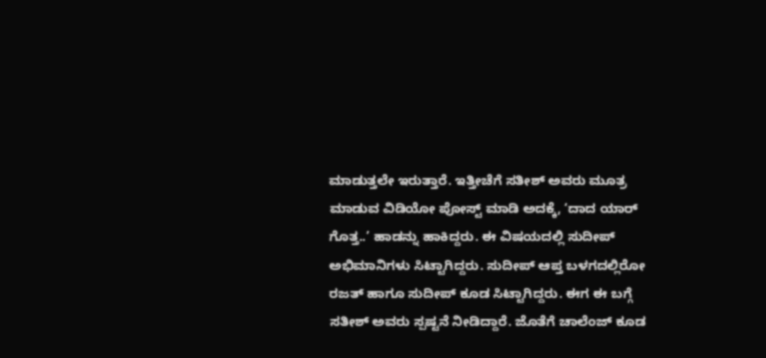ಮಾಡುತ್ತಲೇ ಇರುತ್ತಾರೆ. ಇತ್ತೀಚೆಗೆ ಸತೀಶ್ ಅವರು ಮೂತ್ರ ಮಾಡುವ ವಿಡಿಯೋ ಪೋಸ್ಟ್ ಮಾಡಿ ಅದಕ್ಕೆ, ‘ದಾದ ಯಾರ್ ಗೊತ್ತ..’ ಹಾಡನ್ನು ಹಾಕಿದ್ದರು. ಈ ವಿಷಯದಲ್ಲಿ ಸುದೀಪ್ ಅಭಿಮಾನಿಗಳು ಸಿಟ್ಟಾಗಿದ್ದರು. ಸುದೀಪ್ ಆಪ್ತ ಬಳಗದಲ್ಲಿರೋ ರಜತ್ ಹಾಗೂ ಸುದೀಪ್ ಕೂಡ ಸಿಟ್ಟಾಗಿದ್ದರು. ಈಗ ಈ ಬಗ್ಗೆ ಸತೀಶ್ ಅವರು ಸ್ಪಷ್ಟನೆ ನೀಡಿದ್ದಾರೆ. ಜೊತೆಗೆ ಚಾಲೆಂಜ್ ಕೂಡ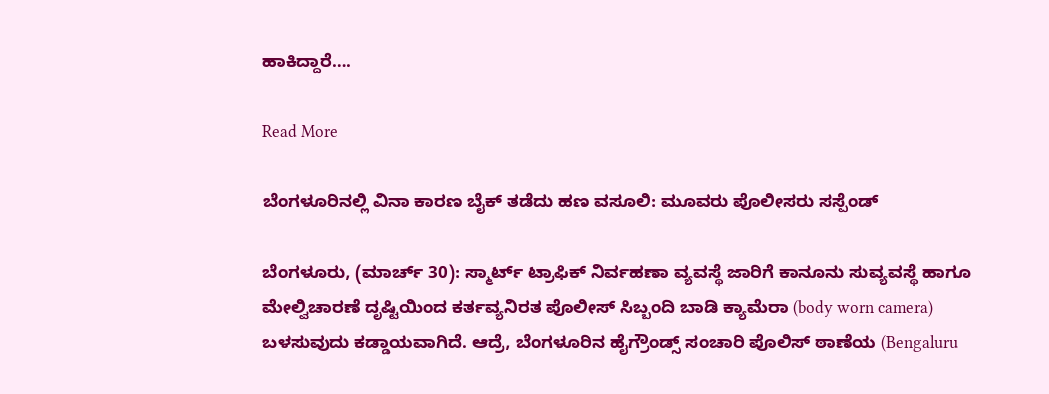ಹಾಕಿದ್ದಾರೆ….

Read More

ಬೆಂಗಳೂರಿನಲ್ಲಿ ವಿನಾ ಕಾರಣ ಬೈಕ್ ತಡೆದು ಹಣ ವಸೂಲಿ: ಮೂವರು ಪೊಲೀಸರು ಸಸ್ಪೆಂಡ್

ಬೆಂಗಳೂರು, (ಮಾರ್ಚ್ 30): ಸ್ಮಾರ್ಟ್‌ ಟ್ರಾಫಿಕ್‌ ನಿರ್ವಹಣಾ ವ್ಯವಸ್ಥೆ ಜಾರಿಗೆ ಕಾನೂನು ಸುವ್ಯವಸ್ಥೆ ಹಾಗೂ ಮೇಲ್ವಿಚಾರಣೆ ದೃಷ್ಟಿಯಿಂದ ಕರ್ತವ್ಯನಿರತ ಪೊಲೀಸ್‌ ಸಿಬ್ಬಂದಿ ಬಾಡಿ ಕ್ಯಾಮೆರಾ (body worn camera) ಬಳಸುವುದು ಕಡ್ಡಾಯವಾಗಿದೆ. ಆದ್ರೆ, ಬೆಂಗಳೂರಿನ ಹೈಗ್ರೌಂಡ್ಸ್ ಸಂಚಾರಿ ಪೊಲಿಸ್ ಠಾಣೆಯ (Bengaluru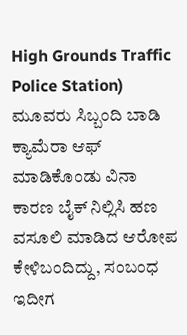High Grounds Traffic Police Station) ಮೂವರು ಸಿಬ್ಬಂದಿ ಬಾಡಿ ಕ್ಯಾಮೆರಾ ಆಫ್ ಮಾಡಿಕೊಂಡು ವಿನಾ ಕಾರಣ ಬೈಕ್ ನಿಲ್ಲಿಸಿ ಹಣ ವಸೂಲಿ ಮಾಡಿದ ಆರೋಪ ಕೇಳಿಬಂದಿದ್ದು, ಸಂಬಂಧ ಇದೀಗ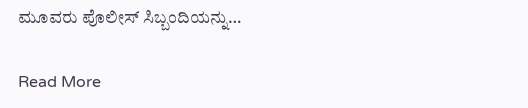ಮೂವರು ಪೊಲೀಸ್ ಸಿಬ್ಬಂದಿಯನ್ನು…

Read More